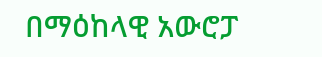በማዕከላዊ አውሮፓ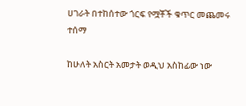ሀገራት በተከሰተው ጎርፍ የሟቾች ቁጥር መጨመሩ ተሰማ

ከሁለት አስርት አመታት ወዲህ አስከፊው ነው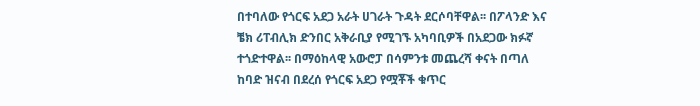በተባለው የጎርፍ አደጋ አራት ሀገራት ጉዳት ደርሶባቸዋል፡፡ በፖላንድ እና ቼክ ሪፐብሊክ ድንበር አቅራቢያ የሚገኙ አካባቢዎች በአደጋው ክፉኛ ተጎድተዋል፡፡ በማዕከላዊ አውሮፓ በሳምንቱ መጨረሻ ቀናት በጣለ ከባድ ዝናብ በደረሰ የጎርፍ አደጋ የሟቾች ቁጥር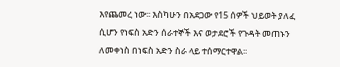እየጨመረ ነው፡፡ እስካሁን በአደጋው የ15 ሰዎች ህይወት ያለፈ ሲሆን የነፍስ አድን ሰራተኞች እና ወታደሮች የጉዳት መጠኑን ለመቀነስ በነፍስ አድን ስራ ላይ ተሰማርተዋል፡፡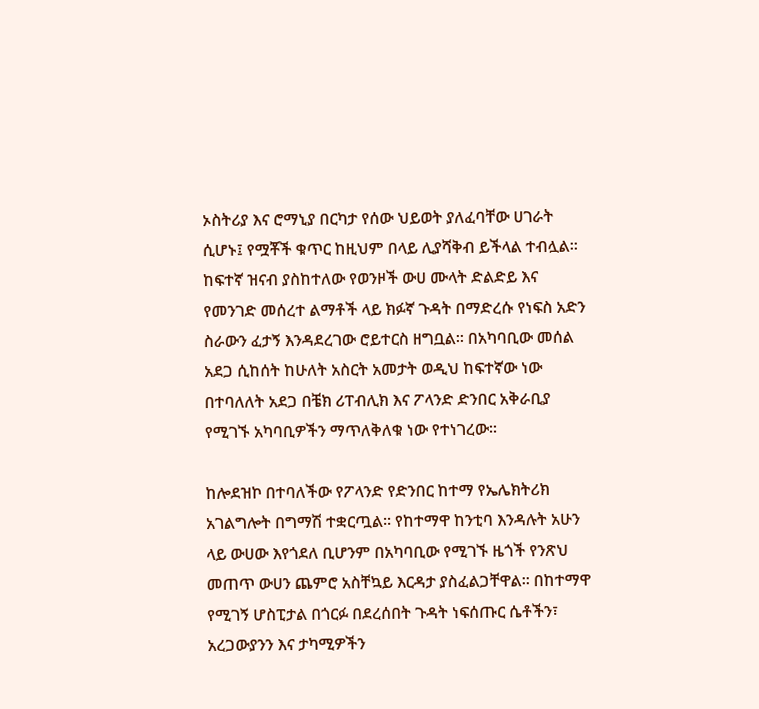ኦስትሪያ እና ሮማኒያ በርካታ የሰው ህይወት ያለፈባቸው ሀገራት ሲሆኑ፤ የሟቾች ቁጥር ከዚህም በላይ ሊያሻቅብ ይችላል ተብሏል፡፡ ከፍተኛ ዝናብ ያስከተለው የወንዞች ውሀ ሙላት ድልድይ እና የመንገድ መሰረተ ልማቶች ላይ ክፉኛ ጉዳት በማድረሱ የነፍስ አድን ስራውን ፈታኝ እንዳደረገው ሮይተርስ ዘግቧል፡፡ በአካባቢው መሰል አደጋ ሲከሰት ከሁለት አስርት አመታት ወዲህ ከፍተኛው ነው በተባለለት አደጋ በቼክ ሪፐብሊክ እና ፖላንድ ድንበር አቅራቢያ የሚገኙ አካባቢዎችን ማጥለቅለቁ ነው የተነገረው፡፡

ከሎደዝኮ በተባለችው የፖላንድ የድንበር ከተማ የኤሌክትሪክ አገልግሎት በግማሽ ተቋርጧል፡፡ የከተማዋ ከንቲባ እንዳሉት አሁን ላይ ውሀው እየጎደለ ቢሆንም በአካባቢው የሚገኙ ዜጎች የንጽህ መጠጥ ውሀን ጨምሮ አስቸኳይ እርዳታ ያስፈልጋቸዋል፡፡ በከተማዋ የሚገኝ ሆስፒታል በጎርፉ በደረሰበት ጉዳት ነፍሰጡር ሴቶችን፣ አረጋውያንን እና ታካሚዎችን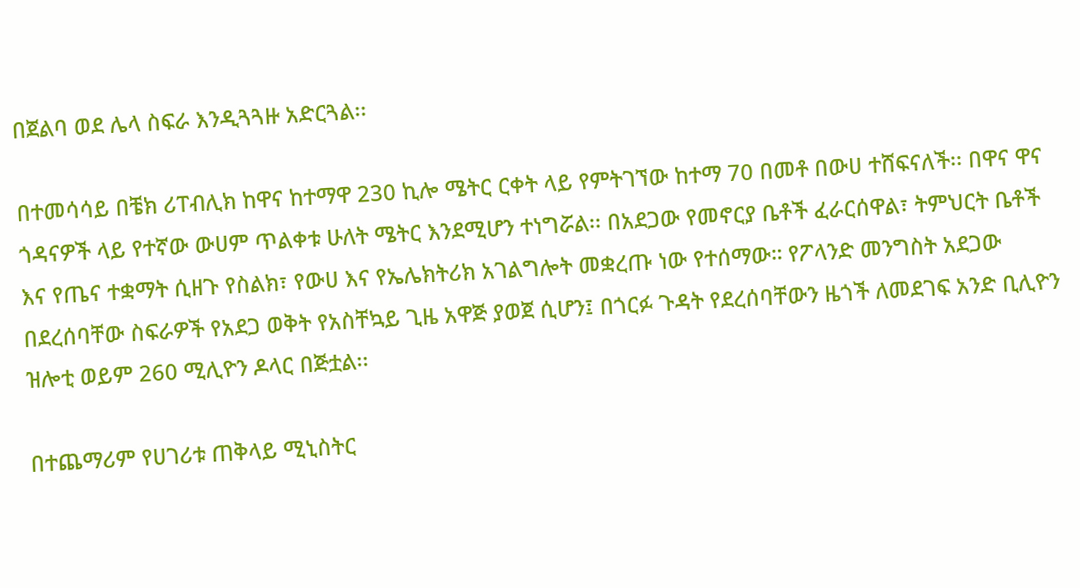በጀልባ ወደ ሌላ ስፍራ እንዲጓጓዙ አድርጓል፡፡

በተመሳሳይ በቼክ ሪፐብሊክ ከዋና ከተማዋ 230 ኪሎ ሜትር ርቀት ላይ የምትገኘው ከተማ 70 በመቶ በውሀ ተሸፍናለች፡፡ በዋና ዋና ጎዳናዎች ላይ የተኛው ውሀም ጥልቀቱ ሁለት ሜትር እንደሚሆን ተነግሯል፡፡ በአደጋው የመኖርያ ቤቶች ፈራርሰዋል፣ ትምህርት ቤቶች እና የጤና ተቋማት ሲዘጉ የስልክ፣ የውሀ እና የኤሌክትሪክ አገልግሎት መቋረጡ ነው የተሰማው። የፖላንድ መንግስት አደጋው በደረሰባቸው ስፍራዎች የአደጋ ወቅት የአስቸኳይ ጊዜ አዋጅ ያወጀ ሲሆን፤ በጎርፉ ጉዳት የደረሰባቸውን ዜጎች ለመደገፍ አንድ ቢሊዮን ዝሎቲ ወይም 260 ሚሊዮን ዶላር በጅቷል፡፡

በተጨማሪም የሀገሪቱ ጠቅላይ ሚኒስትር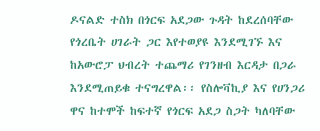ዶናልድ ተስክ በጎርፍ አደጋው ጉዳት ከደረሰባቸው የጎረቤት ሀገራት ጋር እየተወያዩ እንደሚገኙ እና ከአውሮፓ ህብረት ተጨማሪ የገንዘብ እርዳታ በጋራ እንደሚጠይቁ ተናግረዋል፡፡ የስሎቫኪያ እና የሀንጋሪ ዋና ከተሞች ከፍተኛ የጎርፍ አደጋ ስጋት ካለባቸው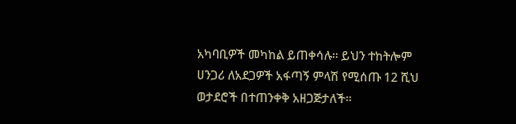አካባቢዎች መካከል ይጠቀሳሉ። ይህን ተከትሎም ሀንጋሪ ለአደጋዎች አፋጣኝ ምላሽ የሚሰጡ 12 ሺህ ወታደሮች በተጠንቀቅ አዘጋጅታለች፡፡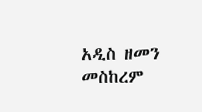አዲስ ዘመን መስከረም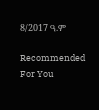8/2017 ዓ.ም

Recommended For You